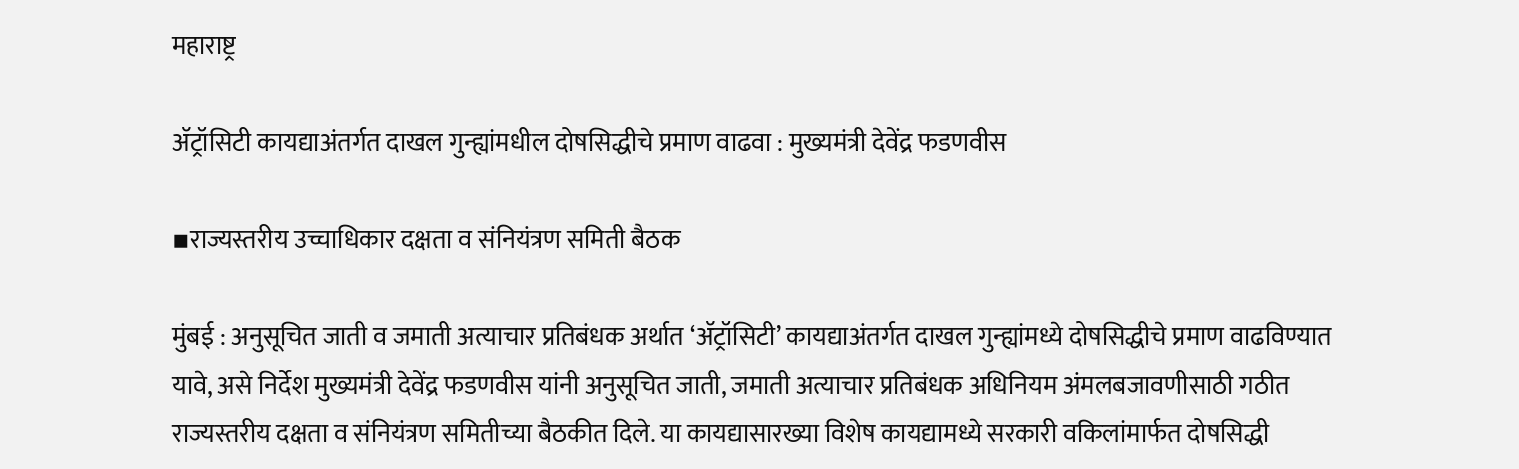महाराष्ट्र

ॲट्रॉसिटी कायद्याअंतर्गत दाखल गुन्ह्यांमधील दोषसिद्धीचे प्रमाण वाढवा : मुख्यमंत्री देवेंद्र फडणवीस

▪राज्यस्तरीय उच्चाधिकार दक्षता व संनियंत्रण समिती बैठक

मुंबई : अनुसूचित जाती व जमाती अत्याचार प्रतिबंधक अर्थात ‘ॲट्रॉसिटी’ कायद्याअंतर्गत दाखल गुन्ह्यांमध्ये दोषसिद्धीचे प्रमाण वाढविण्यात यावे, असे निर्देश मुख्यमंत्री देवेंद्र फडणवीस यांनी अनुसूचित जाती, जमाती अत्याचार प्रतिबंधक अधिनियम अंमलबजावणीसाठी गठीत राज्यस्तरीय दक्षता व संनियंत्रण समितीच्या बैठकीत दिले. या कायद्यासारख्या विशेष कायद्यामध्ये सरकारी वकिलांमार्फत दोषसिद्धी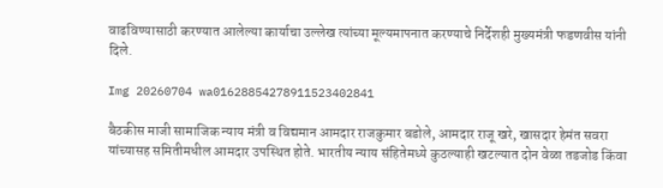वाढविण्यासाठी करण्यात आलेल्या कार्याचा उल्लेख त्यांच्या मूल्यमापनात करण्याचे निर्देशही मुख्यमंत्री फडणवीस यांनी दिले.

Img 20260704 wa01628854278911523402841

बैठकीस माजी सामाजिक न्याय मंत्री व विद्यमान आमदार राजकुमार बडोले, आमदार राजू खरे, खासदार हेमंत सवरा यांच्यासह समितीमधील आमदार उपस्थित होते. भारतीय न्याय संहितेमध्ये कुठल्याही खटल्यात दोन वेळा तडजोड किंवा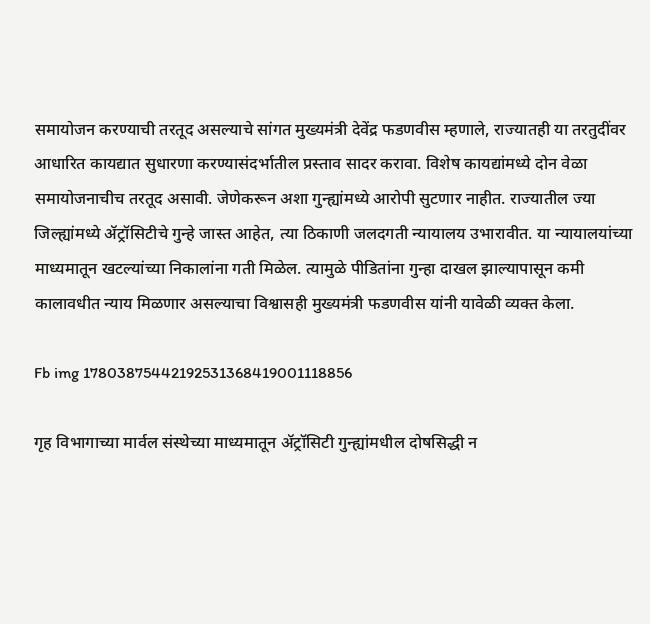समायोजन करण्याची तरतूद असल्याचे सांगत मुख्यमंत्री देवेंद्र फडणवीस म्हणाले, राज्यातही या तरतुदींवर आधारित कायद्यात सुधारणा करण्यासंदर्भातील प्रस्ताव सादर करावा. विशेष कायद्यांमध्ये दोन वेळा समायोजनाचीच तरतूद असावी. जेणेकरून अशा गुन्ह्यांमध्ये आरोपी सुटणार नाहीत. राज्यातील ज्या जिल्ह्यांमध्ये ॲट्रॉसिटीचे गुन्हे जास्त आहेत, त्या ठिकाणी जलदगती न्यायालय उभारावीत. या न्यायालयांच्या माध्यमातून खटल्यांच्या निकालांना गती मिळेल. त्यामुळे पीडितांना गुन्हा दाखल झाल्यापासून कमी कालावधीत न्याय मिळणार असल्याचा विश्वासही मुख्यमंत्री फडणवीस यांनी यावेळी व्यक्त केला.

Fb img 17803875442192531368419001118856

गृह विभागाच्या मार्वल संस्थेच्या माध्यमातून ॲट्रॉसिटी गुन्ह्यांमधील दोषसिद्धी न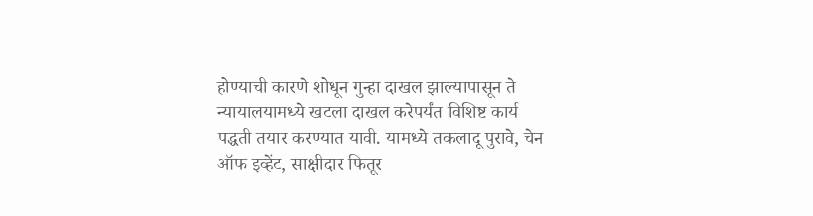होण्याची कारणे शोधून गुन्हा दाखल झाल्यापासून ते न्यायालयामध्ये खटला दाखल करेपर्यंत विशिष्ट कार्य पद्धती तयार करण्यात यावी. यामध्ये तकलादू पुरावे, चेन ऑफ इव्हेंट, साक्षीदार फितूर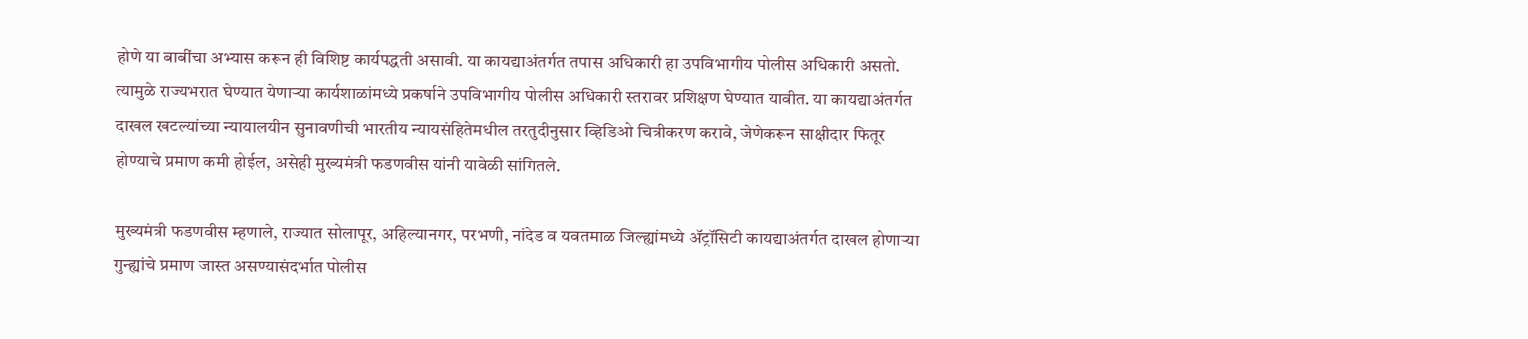होणे या बाबींचा अभ्यास करून ही विशिष्ट कार्यपद्धती असावी. या कायद्याअंतर्गत तपास अधिकारी हा उपविभागीय पोलीस अधिकारी असतो. त्यामुळे राज्यभरात घेण्यात येणाऱ्या कार्यशाळांमध्ये प्रकर्षाने उपविभागीय पोलीस अधिकारी स्तरावर प्रशिक्षण घेण्यात यावीत. या कायद्याअंतर्गत दाखल खटल्यांच्या न्यायालयीन सुनावणीची भारतीय न्यायसंहितेमधील तरतुदीनुसार व्हिडिओ चित्रीकरण करावे, जेणेकरून साक्षीदार फितूर होण्याचे प्रमाण कमी होईल, असेही मुख्यमंत्री फडणवीस यांनी यावेळी सांगितले.

मुख्यमंत्री फडणवीस म्हणाले, राज्यात सोलापूर, अहिल्यानगर, परभणी, नांदेड व यवतमाळ जिल्ह्यांमध्ये ॲट्रॉसिटी कायद्याअंतर्गत दाखल होणाऱ्या गुन्ह्यांचे प्रमाण जास्त असण्यासंदर्भात पोलीस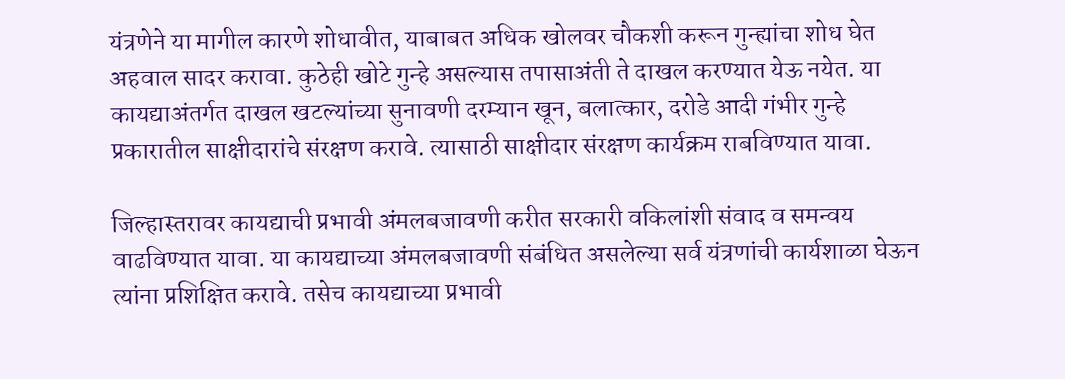यंत्रणेने या मागील कारणे शोधावीत, याबाबत अधिक खोलवर चौकशी करून गुन्ह्यांचा शोध घेत अहवाल सादर करावा. कुठेही खोटे गुन्हे असल्यास तपासाअंती ते दाखल करण्यात येऊ नयेत. या कायद्याअंतर्गत दाखल खटल्यांच्या सुनावणी दरम्यान खून, बलात्कार, दरोडे आदी गंभीर गुन्हे प्रकारातील साक्षीदारांचे संरक्षण करावे. त्यासाठी साक्षीदार संरक्षण कार्यक्रम राबविण्यात यावा.

जिल्हास्तरावर कायद्याची प्रभावी अंमलबजावणी करीत सरकारी वकिलांशी संवाद व समन्वय वाढविण्यात यावा. या कायद्याच्या अंमलबजावणी संबंधित असलेल्या सर्व यंत्रणांची कार्यशाळा घेऊन त्यांना प्रशिक्षित करावे. तसेच कायद्याच्या प्रभावी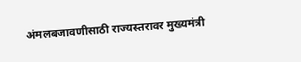अंमलबजावणीसाठी राज्यस्तरावर मुख्यमंत्री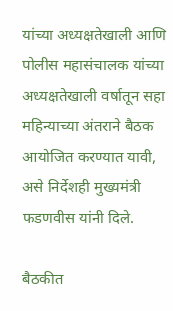यांच्या अध्यक्षतेखाली आणि पोलीस महासंचालक यांच्या अध्यक्षतेखाली वर्षातून सहा महिन्याच्या अंतराने बैठक आयोजित करण्यात यावी, असे निर्देशही मुख्यमंत्री फडणवीस यांनी दिले.

बैठकीत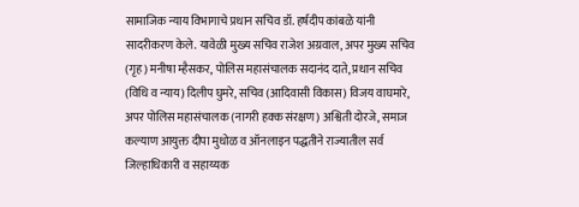सामाजिक न्याय विभागाचे प्रधान सचिव डॉ. हर्षदीप कांबळे यांनी सादरीकरण केले. यावेळी मुख्य सचिव राजेश अग्रवाल, अपर मुख्य सचिव (गृह) मनीषा म्हैसकर, पोलिस महासंचालक सदानंद दाते, प्रधान सचिव (विधि व न्याय) दिलीप घुमरे, सचिव (आदिवासी विकास) विजय वाघमारे, अपर पोलिस महासंचालक (नागरी हक्क संरक्षण) अश्विती दोरजे, समाज कल्याण आयुक्त दीपा मुधोळ व ऑनलाइन पद्धतीने राज्यातील सर्व जिल्हाधिकारी व सहाय्यक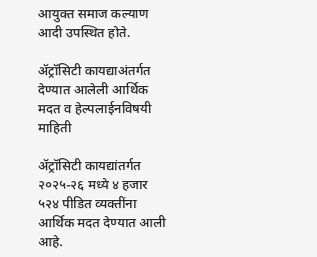आयुक्त समाज कल्याण आदी उपस्थित होते.

ॲट्रॉसिटी कायद्याअंतर्गत देण्यात आलेली आर्थिक मदत व हेल्पलाईनविषयी माहिती

ॲट्रॉसिटी कायद्यांतर्गत २०२५-२६ मध्ये ४ हजार ५२४ पीडित व्यक्तींना आर्थिक मदत देण्यात आली आहे.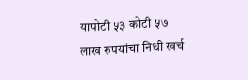यापोटी ५३ कोटी ५७ लाख रुपयांचा निधी खर्च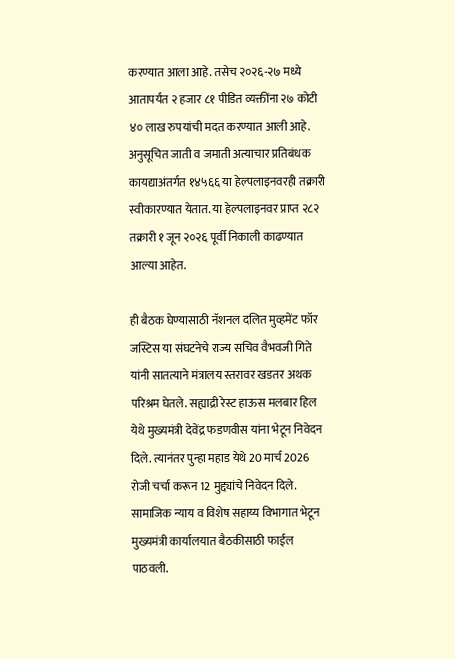करण्यात आला आहे. तसेच २०२६-२७ मध्ये आतापर्यंत २ हजार ८१ पीडित व्यक्तींना २७ कोटी ४० लाख रुपयांची मदत करण्यात आली आहे. अनुसूचित जाती व जमाती अत्याचार प्रतिबंधक कायद्याअंतर्गत १४५६६ या हेल्पलाइनवरही तक्रारी स्वीकारण्यात येतात. या हेल्पलाइनवर प्राप्त २८२ तक्रारी १ जून २०२६ पूर्वी निकाली काढण्यात आल्या आहेत.

ही बैठक घेण्यासाठी नॅशनल दलित मुव्हमेंट फॉर जस्टिस या संघटनेचे राज्य सचिव वैभवजी गिते यांनी सातत्याने मंत्रालय स्तरावर खडतर अथक परिश्रम घेतले. सह्याद्री रेस्ट हाऊस मलबार हिल येथे मुख्यमंत्री देवेंद्र फडणवीस यांना भेटून निवेदन दिले. त्यानंतर पुन्हा महाड येथे 20 मार्च 2026 रोजी चर्चा करून 12 मुद्द्यांचे निवेदन दिले. सामाजिक न्याय व विशेष सहाय्य विभागात भेटून मुख्यमंत्री कार्यालयात बैठकीसाठी फाईल पाठवली.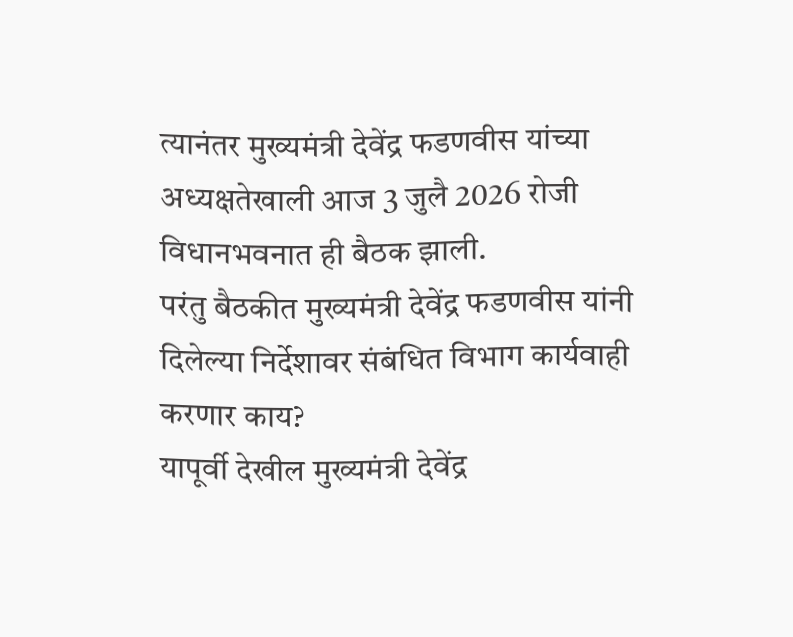त्यानंतर मुख्यमंत्री देवेंद्र फडणवीस यांच्या अध्यक्षतेखाली आज 3 जुलै 2026 रोजी विधानभवनात ही बैठक झाली.
परंतु बैठकीत मुख्यमंत्री देवेंद्र फडणवीस यांनी दिलेल्या निर्देशावर संबंधित विभाग कार्यवाही करणार काय?
यापूर्वी देखील मुख्यमंत्री देवेंद्र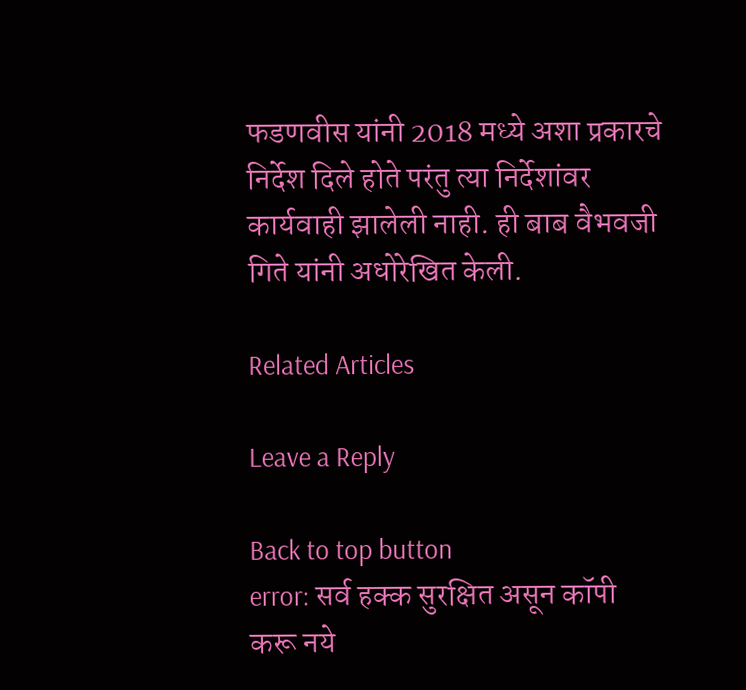फडणवीस यांनी 2018 मध्ये अशा प्रकारचे निर्देश दिले होते परंतु त्या निर्देशांवर कार्यवाही झालेली नाही. ही बाब वैभवजी गिते यांनी अधोरेखित केली.

Related Articles

Leave a Reply

Back to top button
error: सर्व हक्क सुरक्षित असून कॉपी करू नये